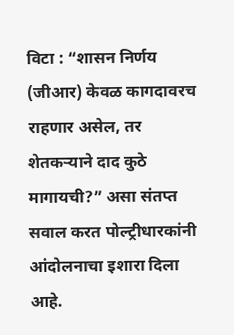विटा : “शासन निर्णय (जीआर) केवळ कागदावरच राहणार असेल, तर शेतकऱ्याने दाद कुठे मागायची?” असा संतप्त सवाल करत पोल्ट्रीधारकांनी आंदोलनाचा इशारा दिला आहे.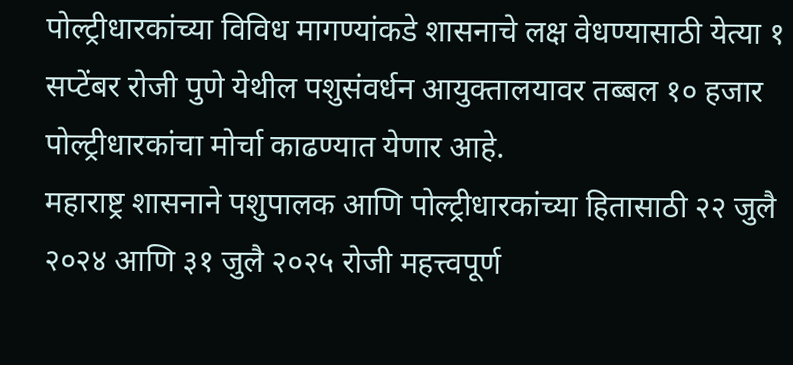पोल्ट्रीधारकांच्या विविध मागण्यांकडे शासनाचे लक्ष वेधण्यासाठी येत्या १ सप्टेंबर रोजी पुणे येथील पशुसंवर्धन आयुक्तालयावर तब्बल १० हजार पोल्ट्रीधारकांचा मोर्चा काढण्यात येणार आहे.
महाराष्ट्र शासनाने पशुपालक आणि पोल्ट्रीधारकांच्या हितासाठी २२ जुलै २०२४ आणि ३१ जुलै २०२५ रोजी महत्त्वपूर्ण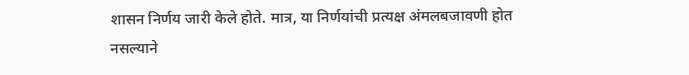शासन निर्णय जारी केले होते. मात्र, या निर्णयांची प्रत्यक्ष अंमलबजावणी होत नसल्याने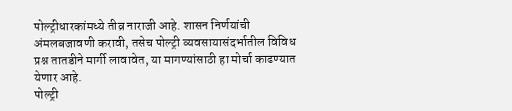पोल्ट्रीधारकांमध्ये तीव्र नाराजी आहे. शासन निर्णयांची अंमलबजावणी करावी, तसेच पोल्ट्री व्यवसायासंदर्भातील विविध प्रश्न तातडीने मार्गी लावावेत, या मागण्यांसाठी हा मोर्चा काढण्यात येणार आहे.
पोल्ट्री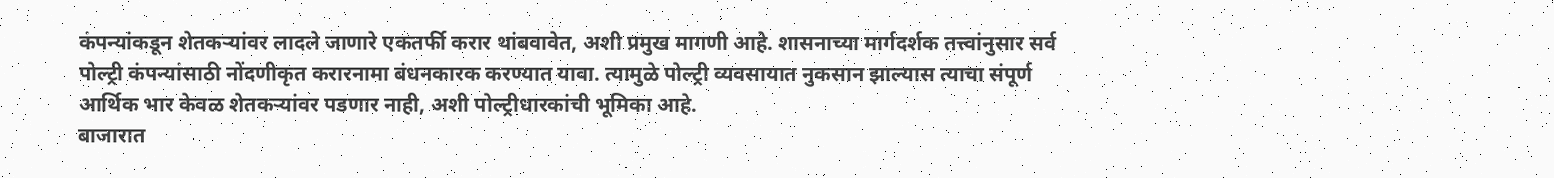कंपन्यांकडून शेतकऱ्यांवर लादले जाणारे एकतर्फी करार थांबवावेत, अशी प्रमुख मागणी आहे. शासनाच्या मार्गदर्शक तत्त्वांनुसार सर्व पोल्ट्री कंपन्यांसाठी नोंदणीकृत करारनामा बंधनकारक करण्यात यावा. त्यामुळे पोल्ट्री व्यवसायात नुकसान झाल्यास त्याचा संपूर्ण आर्थिक भार केवळ शेतकऱ्यांवर पडणार नाही, अशी पोल्ट्रीधारकांची भूमिका आहे.
बाजारात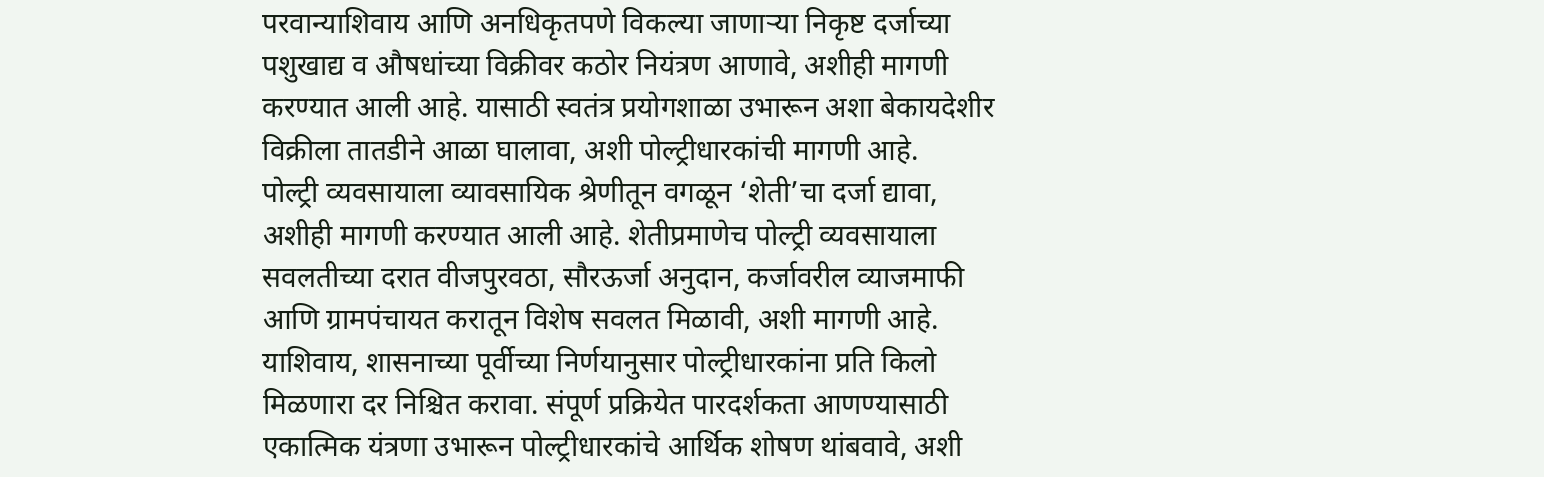परवान्याशिवाय आणि अनधिकृतपणे विकल्या जाणाऱ्या निकृष्ट दर्जाच्या पशुखाद्य व औषधांच्या विक्रीवर कठोर नियंत्रण आणावे, अशीही मागणी करण्यात आली आहे. यासाठी स्वतंत्र प्रयोगशाळा उभारून अशा बेकायदेशीर विक्रीला तातडीने आळा घालावा, अशी पोल्ट्रीधारकांची मागणी आहे.
पोल्ट्री व्यवसायाला व्यावसायिक श्रेणीतून वगळून ‘शेती’चा दर्जा द्यावा, अशीही मागणी करण्यात आली आहे. शेतीप्रमाणेच पोल्ट्री व्यवसायाला सवलतीच्या दरात वीजपुरवठा, सौरऊर्जा अनुदान, कर्जावरील व्याजमाफी आणि ग्रामपंचायत करातून विशेष सवलत मिळावी, अशी मागणी आहे. याशिवाय, शासनाच्या पूर्वीच्या निर्णयानुसार पोल्ट्रीधारकांना प्रति किलो मिळणारा दर निश्चित करावा. संपूर्ण प्रक्रियेत पारदर्शकता आणण्यासाठी एकात्मिक यंत्रणा उभारून पोल्ट्रीधारकांचे आर्थिक शोषण थांबवावे, अशी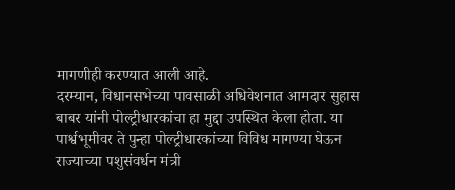मागणीही करण्यात आली आहे.
दरम्यान, विधानसभेच्या पावसाळी अधिवेशनात आमदार सुहास बाबर यांनी पोल्ट्रीधारकांचा हा मुद्दा उपस्थित केला होता. या पार्श्वभूमीवर ते पुन्हा पोल्ट्रीधारकांच्या विविध मागण्या घेऊन राज्याच्या पशुसंवर्धन मंत्री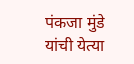पंकजा मुंडे यांची येत्या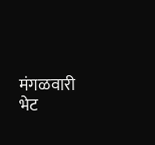मंगळवारी भेट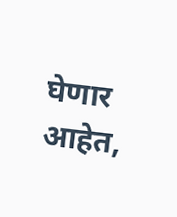घेणार आहेत,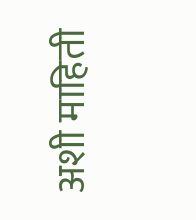अशी माहिती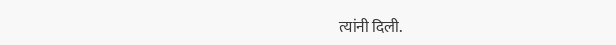त्यांनी दिली.